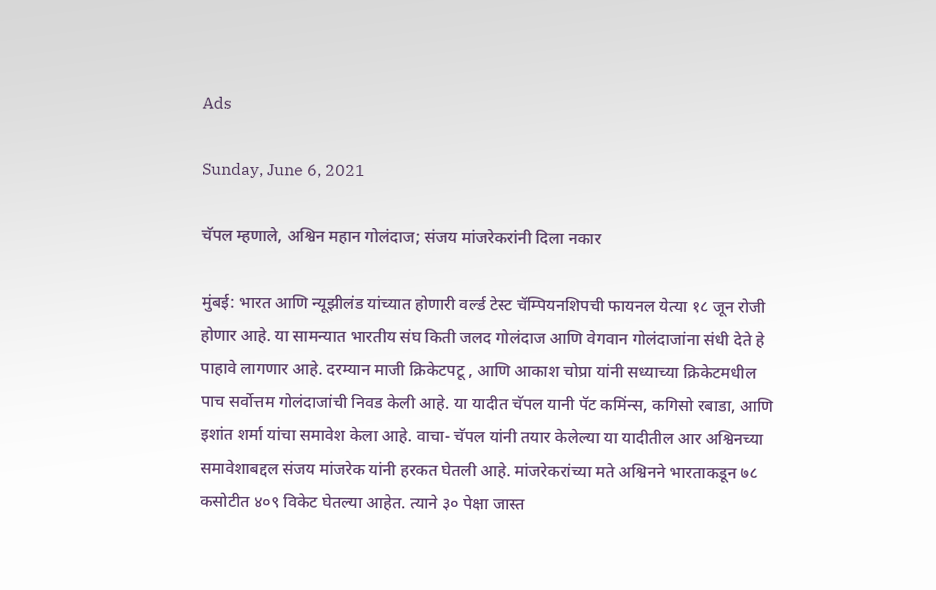Ads

Sunday, June 6, 2021

चॅपल म्हणाले, अश्विन महान गोलंदाज; संजय मांजरेकरांनी दिला नकार

मुंबई: भारत आणि न्यूझीलंड यांच्यात होणारी वर्ल्ड टेस्ट चॅम्पियनशिपची फायनल येत्या १८ जून रोजी होणार आहे. या सामन्यात भारतीय संघ किती जलद गोलंदाज आणि वेगवान गोलंदाजांना संधी देते हे पाहावे लागणार आहे. दरम्यान माजी क्रिकेटपटू , आणि आकाश चोप्रा यांनी सध्याच्या क्रिकेटमधील पाच सर्वोत्तम गोलंदाजांची निवड केली आहे. या यादीत चॅपल यानी पॅट कमिंन्स, कगिसो रबाडा, आणि इशांत शर्मा यांचा समावेश केला आहे. वाचा- चॅपल यांनी तयार केलेल्या या यादीतील आर अश्विनच्या समावेशाबद्दल संजय मांजरेक यांनी हरकत घेतली आहे. मांजरेकरांच्या मते अश्विनने भारताकडून ७८ कसोटीत ४०९ विकेट घेतल्या आहेत. त्याने ३० पेक्षा जास्त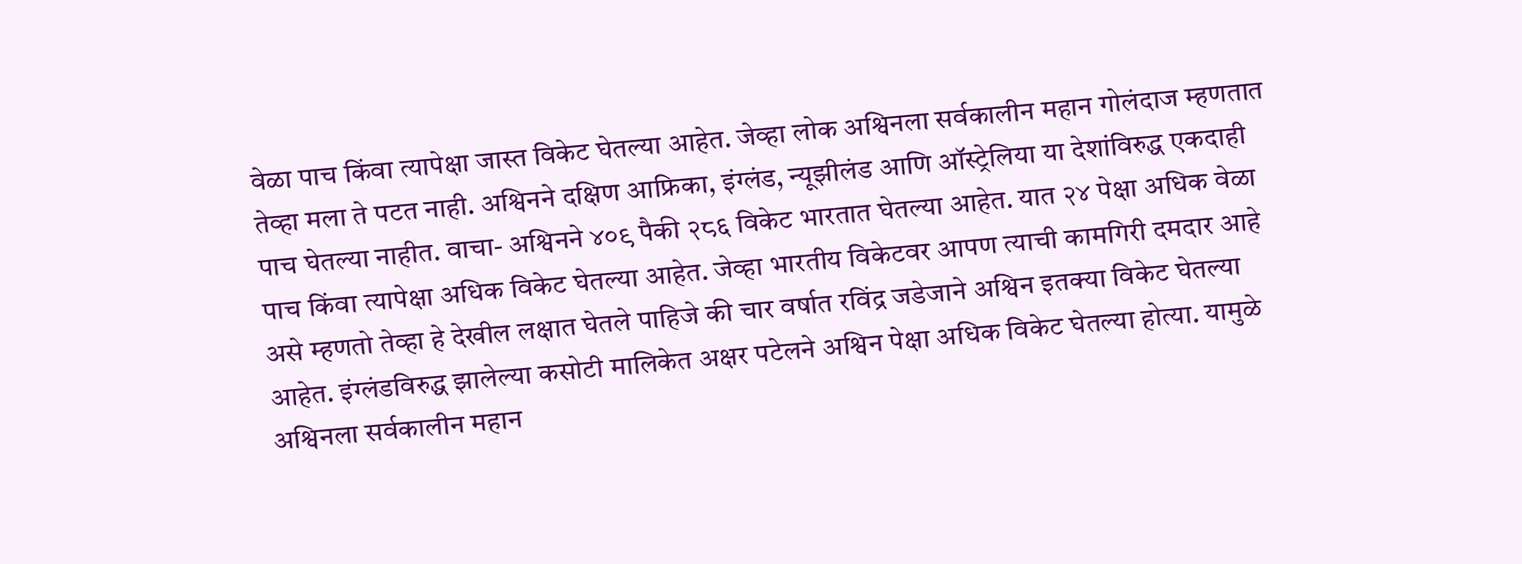वेळा पाच किंवा त्यापेक्षा जास्त विकेट घेतल्या आहेत. जेव्हा लोक अश्विनला सर्वकालीन महान गोलंदाज म्हणतात तेव्हा मला ते पटत नाही. अश्विनने दक्षिण आफ्रिका, इंग्लंड, न्यूझीलंड आणि ऑस्ट्रेलिया या देशांविरुद्ध एकदाही पाच घेतल्या नाहीत. वाचा- अश्विनने ४०९ पैकी २८६ विकेट भारतात घेतल्या आहेत. यात २४ पेक्षा अधिक वेळा पाच किंवा त्यापेक्षा अधिक विकेट घेतल्या आहेत. जेव्हा भारतीय विकेटवर आपण त्याची कामगिरी दमदार आहे असे म्हणतो तेव्हा हे देखील लक्षात घेतले पाहिजे की चार वर्षात रविंद्र जडेजाने अश्विन इतक्या विकेट घेतल्या आहेत. इंग्लंडविरुद्ध झालेल्या कसोटी मालिकेत अक्षर पटेलने अश्विन पेक्षा अधिक विकेट घेतल्या होत्या. यामुळे अश्विनला सर्वकालीन महान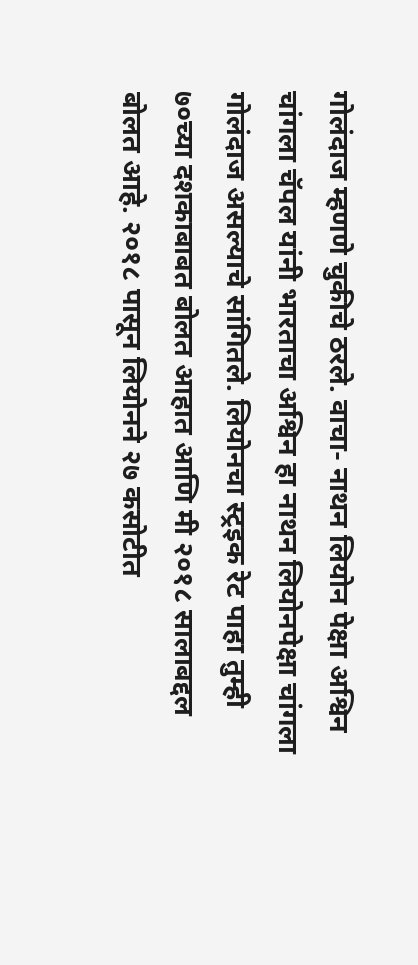गोलंदाज म्हणणे चुकीचे ठरले. वाचा- नाथन लियोन पेक्षा अश्विन चांगला चॅपल यांनी भारताचा अश्विन हा नाथन लियोनपेक्षा चांगला गोलंदाज असल्याचे सांगितले. लियोनचा स्ट्रइक रेट पाहा तुम्ही ७०च्या दशकाबाबत बोलत आहात आणि मी २०१८ सालाबद्दल बोलत आहे. २०१८ पासून लियोनने २७ कसोटीत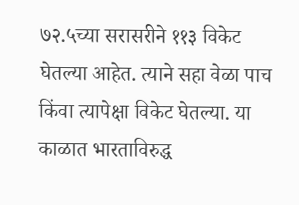७२.५च्या सरासरीने ११३ विकेट घेतल्या आहेत. त्याने सहा वेळा पाच किंवा त्यापेक्षा विकेट घेतल्या. या काळात भारताविरुद्ध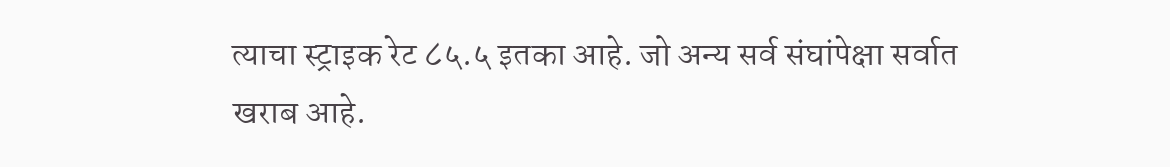त्याचा स्ट्राइक रेट ८५.५ इतका आहे. जो अन्य सर्व संघांपेक्षा सर्वात खराब आहे.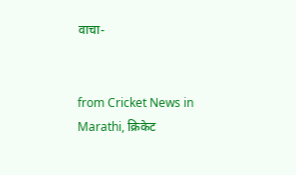वाचा-


from Cricket News in Marathi, क्रिकेट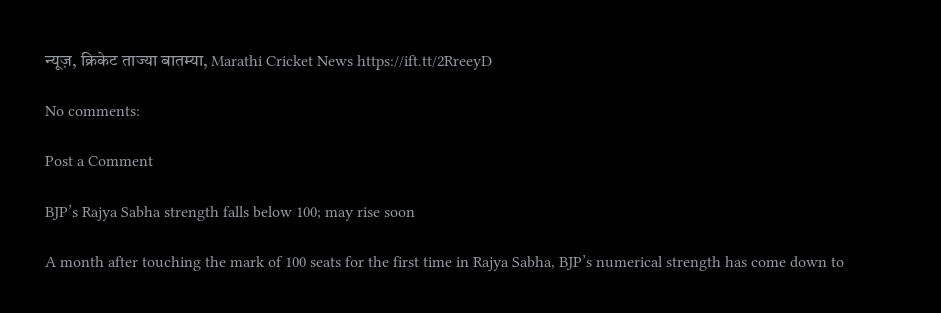न्यूज़, क्रिकेट ताज्या बातम्या, Marathi Cricket News https://ift.tt/2RreeyD

No comments:

Post a Comment

BJP’s Rajya Sabha strength falls below 100; may rise soon

A month after touching the mark of 100 seats for the first time in Rajya Sabha, BJP’s numerical strength has come down to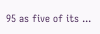95 as five of its ...